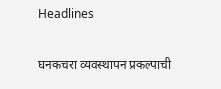Headlines

घनकचरा व्यवस्थापन प्रकल्पाची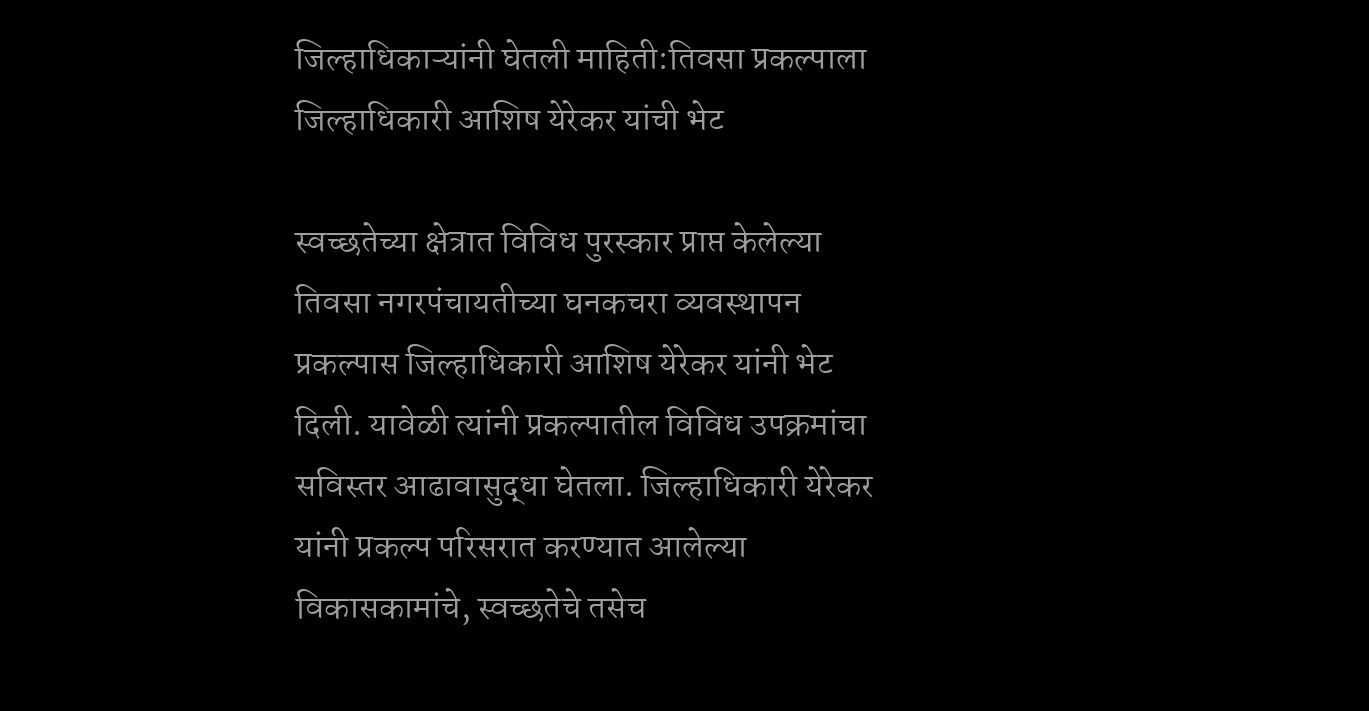जिल्हाधिकाऱ्यांनी घेतली माहिती:तिवसा प्रकल्पाला जिल्हाधिकारी आशिष येरेकर यांची भेट

स्वच्छतेच्या क्षेत्रात विविध पुरस्कार प्राप्त केलेल्या तिवसा नगरपंचायतीच्या घनकचरा व्यवस्थापन प्रकल्पास जिल्हाधिकारी आशिष येरेकर यांनी भेट दिली. यावेळी त्यांनी प्रकल्पातील विविध उपक्रमांचा सविस्तर आढावासुद्धा घेतला. जिल्हाधिकारी येरेकर यांनी प्रकल्प परिसरात करण्यात आलेल्या विकासकामांचे, स्वच्छतेचे तसेच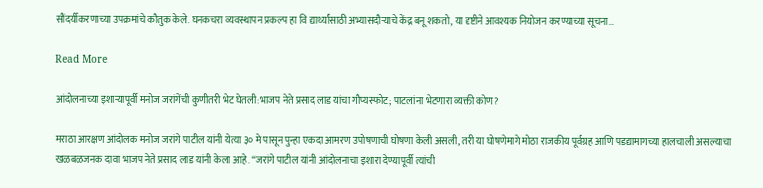सौंदर्यीकरणाच्या उपक्रमांचे कौतुक केले. घनकचरा व्यवस्थापन प्रकल्प हा वि द्यार्थ्यांसाठी अभ्यासदौऱ्याचे केंद्र बनू शकतो, या दृष्टीने आवश्यक नियोजन करण्याच्या सूचना…

Read More

आंदोलनाच्या इशाऱ्यापूर्वी मनोज जरांगेंची कुणीतरी भेट घेतली:भाजप नेते प्रसाद लाड यांचा गौप्यस्फोट; पाटलांना भेटणारा व्यक्ती कोण?

मराठा आरक्षण आंदोलक मनोज जरांगे पाटील यांनी येत्या ३० मे पासून पुन्हा एकदा आमरण उपोषणाची घोषणा केली असली, तरी या घोषणेमागे मोठा राजकीय पूर्वग्रह आणि पडद्यामागच्या हालचाली असल्याचा खळबळजनक दावा भाजप नेते प्रसाद लाड यांनी केला आहे. “जरांगे पाटील यांनी आंदोलनाचा इशारा देण्यापूर्वी त्यांची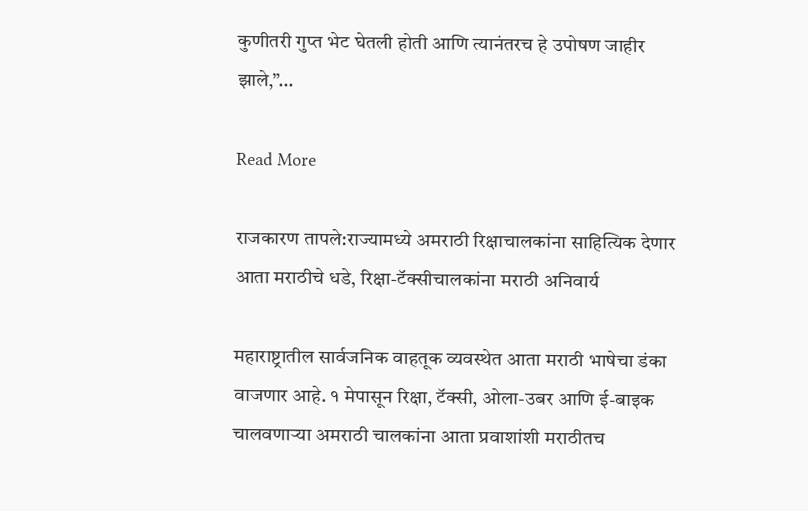कुणीतरी गुप्त भेट घेतली होती आणि त्यानंतरच हे उपोषण जाहीर झाले,”…

Read More

राजकारण तापले:राज्यामध्ये अमराठी रिक्षाचालकांना साहित्यिक देणार आता मराठीचे धडे, रिक्षा-टॅक्सीचालकांना मराठी अनिवार्य

महाराष्ट्रातील सार्वजनिक वाहतूक व्यवस्थेत आता मराठी भाषेचा डंका वाजणार आहे. १ मेपासून रिक्षा, टॅक्सी, ओला-उबर आणि ई-बाइक चालवणाऱ्या अमराठी चालकांना आता प्रवाशांशी मराठीतच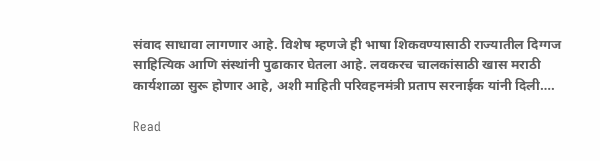संवाद साधावा लागणार आहे. विशेष म्हणजे ही भाषा शिकवण्यासाठी राज्यातील दिग्गज साहित्यिक आणि संस्थांनी पुढाकार घेतला आहे. लवकरच चालकांसाठी खास मराठी कार्यशाळा सुरू होणार आहे, अशी माहिती परिवहनमंत्री प्रताप सरनाईक यांनी दिली….

Read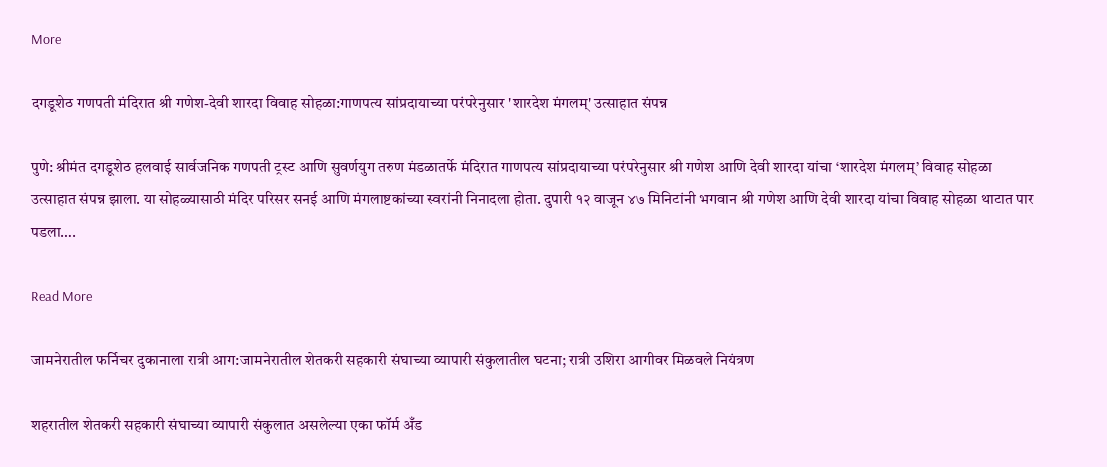More

दगडूशेठ गणपती मंदिरात श्री गणेश-देवी शारदा विवाह सोहळा:गाणपत्य सांप्रदायाच्या परंपरेनुसार 'शारदेश मंगलम्' उत्साहात संपन्न

पुणे: श्रीमंत दगडूशेठ हलवाई सार्वजनिक गणपती ट्रस्ट आणि सुवर्णयुग तरुण मंडळातर्फे मंदिरात गाणपत्य सांप्रदायाच्या परंपरेनुसार श्री गणेश आणि देवी शारदा यांचा ‘शारदेश मंगलम्’ विवाह सोहळा उत्साहात संपन्न झाला. या सोहळ्यासाठी मंदिर परिसर सनई आणि मंगलाष्टकांच्या स्वरांनी निनादला होता. दुपारी १२ वाजून ४७ मिनिटांनी भगवान श्री गणेश आणि देवी शारदा यांचा विवाह सोहळा थाटात पार पडला….

Read More

जामनेरातील फर्निचर दुकानाला रात्री आग:जामनेरातील शेतकरी सहकारी संघाच्या व्यापारी संकुलातील घटना; रात्री उशिरा आगीवर मिळवले नियंत्रण

शहरातील शेतकरी सहकारी संघाच्या व्यापारी संकुलात असलेल्या एका फॉर्म अँड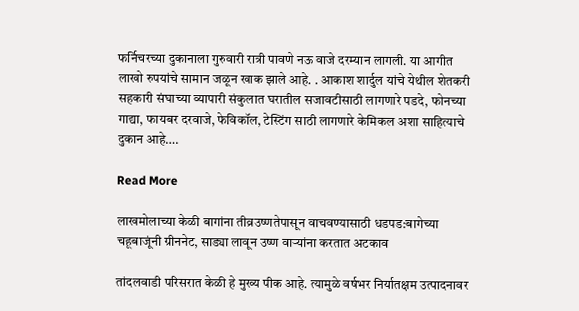फर्निचरच्या दुकानाला गुरुवारी रात्री पावणे नऊ वाजे दरम्यान लागली. या आगीत लाखो रुपयांचे सामान जळून खाक झाले आहे. . आकाश शार्दुल यांचे येथील शेतकरी सहकारी संघाच्या व्यापारी संकुलात घरातील सजावटीसाठी लागणारे पडदे, फोनच्या गाद्या, फायबर दरवाजे, फेविकॉल, टेस्टिंग साठी लागणारे केमिकल अशा साहित्याचे दुकान आहे….

Read More

लाखमोलाच्या केळी बागांना तीव्रउष्णतेपासून वाचवण्यासाठी धडपड:बागेच्या चहूबाजूंनी ग्रीननेट, साड्या लावून उष्ण वाऱ्यांना करतात अटकाव

तांदलवाडी परिसरात केळी हे मुख्य पीक आहे. त्यामुळे वर्षभर निर्यातक्षम उत्पादनावर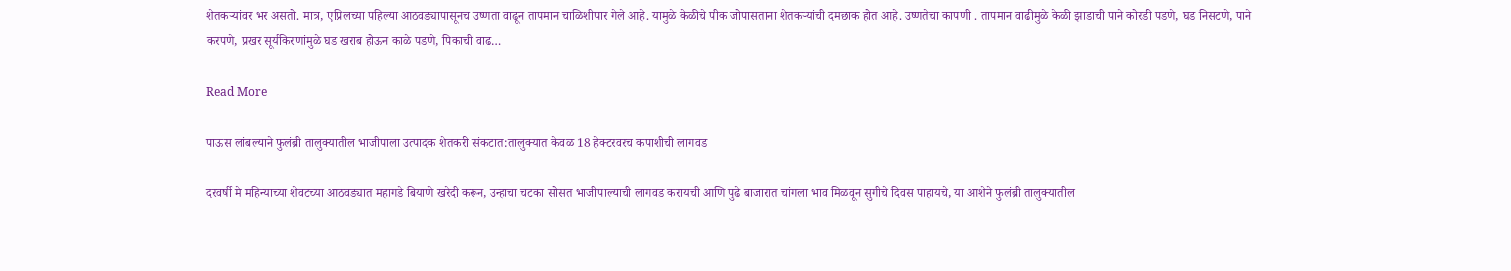शेतकऱ्यांवर भर असतो. मात्र, एप्रिलच्या पहिल्या आठवड्यापासूनच उष्णता वाढून तापमान चाळिशीपार गेले आहे. यामुळे केळीचे पीक जोपासताना शेतकऱ्यांची दमछाक होत आहे. उष्णतेचा कापणी . तापमान वाढीमुळे केळी झाडाची पाने कोरडी पडणे, घड निसटणे, पाने करपणे, प्रखर सूर्यकिरणांमुळे घड खराब होऊन काळे पडणे, पिकाची वाढ…

Read More

पाऊस लांबल्याने फुलंब्री तालुक्यातील भाजीपाला उत्पादक शेतकरी संकटात:तालुक्यात केवळ 18 हेक्टरवरच कपाशीची लागवड

दरवर्षी मे महिन्याच्या शेवटच्या आठवड्यात महागडे बियाणे खरेदी करून, उन्हाचा चटका सोसत भाजीपाल्याची लागवड करायची आणि पुढे बाजारात चांगला भाव मिळवून सुगीचे दिवस पाहायचे, या आशेने फुलंब्री तालुक्यातील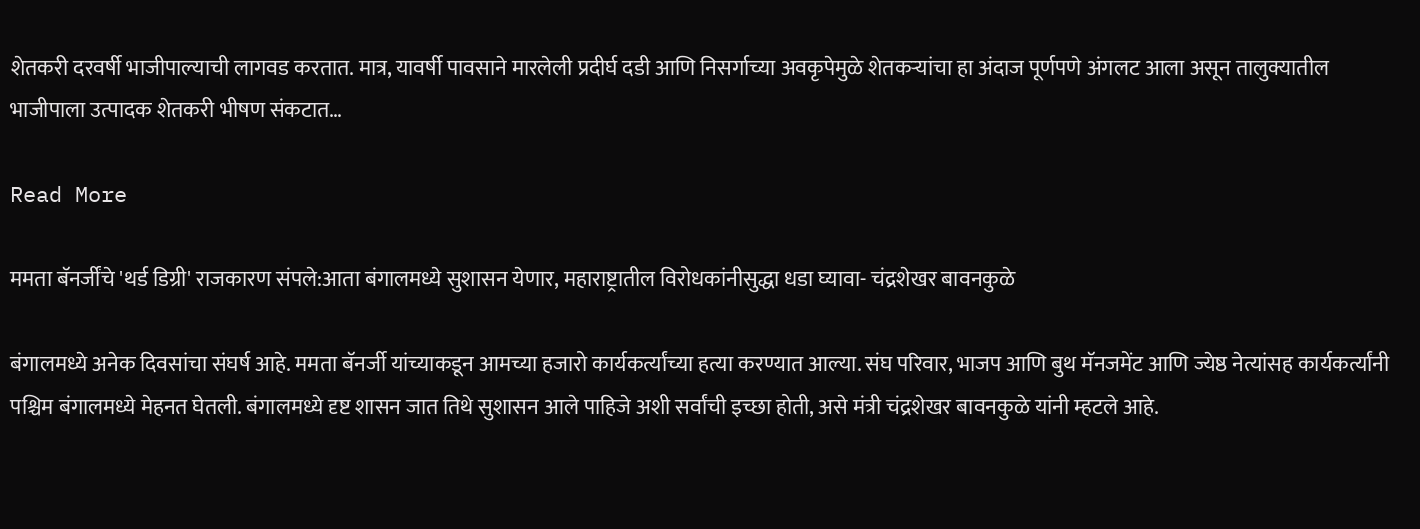शेतकरी दरवर्षी भाजीपाल्याची लागवड करतात. मात्र, यावर्षी पावसाने मारलेली प्रदीर्घ दडी आणि निसर्गाच्या अवकृपेमुळे शेतकऱ्यांचा हा अंदाज पूर्णपणे अंगलट आला असून तालुक्यातील भाजीपाला उत्पादक शेतकरी भीषण संकटात…

Read More

ममता बॅनर्जींचे 'थर्ड डिग्री' राजकारण संपले:आता बंगालमध्ये सुशासन येणार, महाराष्ट्रातील विरोधकांनीसुद्धा धडा घ्यावा- चंद्रशेखर बावनकुळे

बंगालमध्ये अनेक दिवसांचा संघर्ष आहे. ममता बॅनर्जी यांच्याकडून आमच्या हजारो कार्यकर्त्यांच्या हत्या करण्यात आल्या. संघ परिवार, भाजप आणि बुथ मॅनजमेंट आणि ज्येष्ठ नेत्यांसह कार्यकर्त्यांनी पश्चिम बंगालमध्ये मेहनत घेतली. बंगालमध्ये दृष्ट शासन जात तिथे सुशासन आले पाहिजे अशी सर्वांची इच्छा होती, असे मंत्री चंद्रशेखर बावनकुळे यांनी म्हटले आहे.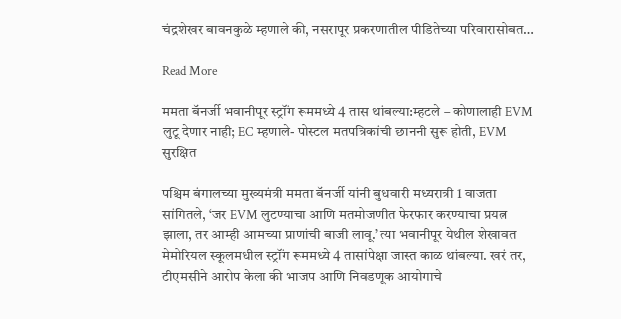चंद्रशेखर बावनकुळे म्हणाले की, नसरापूर प्रकरणातील पीडितेच्या परिवारासोबत…

Read More

ममता बॅनर्जी भवानीपूर स्ट्रॉंग रूममध्ये 4 तास थांबल्या:म्हटले – कोणालाही EVM लुटू देणार नाही; EC म्हणाले- पोस्टल मतपत्रिकांची छाननी सुरू होती, EVM सुरक्षित

पश्चिम बंगालच्या मुख्यमंत्री ममता बॅनर्जी यांनी बुधवारी मध्यरात्री 1 वाजता सांगितले, ‘जर EVM लुटण्याचा आणि मतमोजणीत फेरफार करण्याचा प्रयत्न झाला, तर आम्ही आमच्या प्राणांची बाजी लावू.’ त्या भवानीपूर येथील शेखावत मेमोरियल स्कूलमधील स्ट्रॉंग रूममध्ये 4 तासांपेक्षा जास्त काळ थांबल्या. खरं तर, टीएमसीने आरोप केला की भाजप आणि निवडणूक आयोगाचे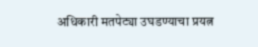अधिकारी मतपेट्या उघडण्याचा प्रयत्न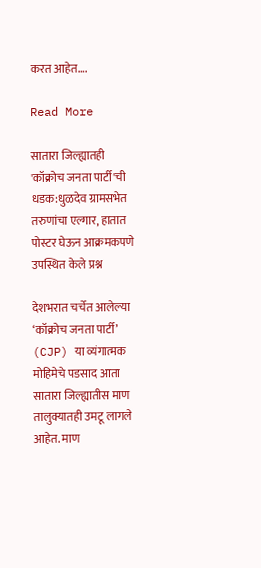करत आहेत….

Read More

सातारा जिल्ह्यातही 'कॉक्रोच जनता पार्टी'ची धडक:धुळदेव ग्रामसभेत तरुणांचा एल्गार, हातात पोस्टर घेऊन आक्रमकपणे उपस्थित केले प्रश्न

देशभरात चर्चेत आलेल्या ‘कॉक्रोच जनता पार्टी’ (CJP) या व्यंगात्मक मोहिमेचे पडसाद आता सातारा जिल्ह्यातीस माण तालुक्यातही उमटू लागले आहेत. माण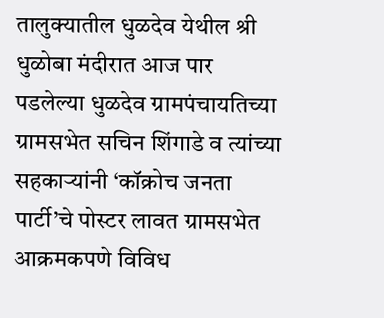तालुक्यातील धुळदेव येथील श्री धुळोबा मंदीरात आज पार पडलेल्या धुळदेव ग्रामपंचायतिच्या ग्रामसभेत सचिन शिंगाडे व त्यांच्या सहकाऱ्यांनी ‘कॉक्रोच जनता पार्टी’चे पोस्टर लावत ग्रामसभेत आक्रमकपणे विविध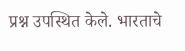प्रश्न उपस्थित केले. भारताचे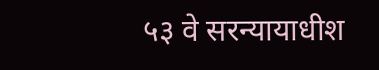५३ वे सरन्यायाधीश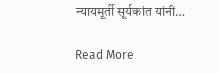न्यायमूर्ती सूर्यकांत यांनी…

Read More